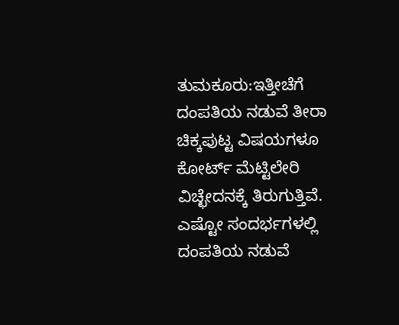ತುಮಕೂರು:ಇತ್ತೀಚೆಗೆ ದಂಪತಿಯ ನಡುವೆ ತೀರಾ ಚಿಕ್ಕಪುಟ್ಟ ವಿಷಯಗಳೂ ಕೋರ್ಟ್ ಮೆಟ್ಟಿಲೇರಿ ವಿಚ್ಛೇದನಕ್ಕೆ ತಿರುಗುತ್ತಿವೆ. ಎಷ್ಟೋ ಸಂದರ್ಭಗಳಲ್ಲಿ ದಂಪತಿಯ ನಡುವೆ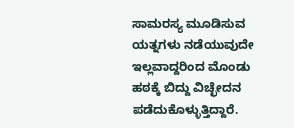ಸಾಮರಸ್ಯ ಮೂಡಿಸುವ ಯತ್ನಗಳು ನಡೆಯುವುದೇ ಇಲ್ಲವಾದ್ದರಿಂದ ಮೊಂಡು ಹಠಕ್ಕೆ ಬಿದ್ದು ವಿಚ್ಛೇದನ ಪಡೆದುಕೊಳ್ಳುತ್ತಿದ್ದಾರೆ.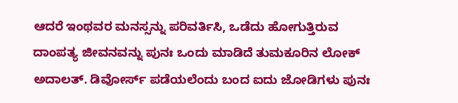ಆದರೆ ಇಂಥವರ ಮನಸ್ಸನ್ನು ಪರಿವರ್ತಿಸಿ, ಒಡೆದು ಹೋಗುತ್ತಿರುವ ದಾಂಪತ್ಯ ಜೀವನವನ್ನು ಪುನಃ ಒಂದು ಮಾಡಿದೆ ತುಮಕೂರಿನ ಲೋಕ್ ಅದಾಲತ್. ಡಿವೋರ್ಸ್ ಪಡೆಯಲೆಂದು ಬಂದ ಐದು ಜೋಡಿಗಳು ಪುನಃ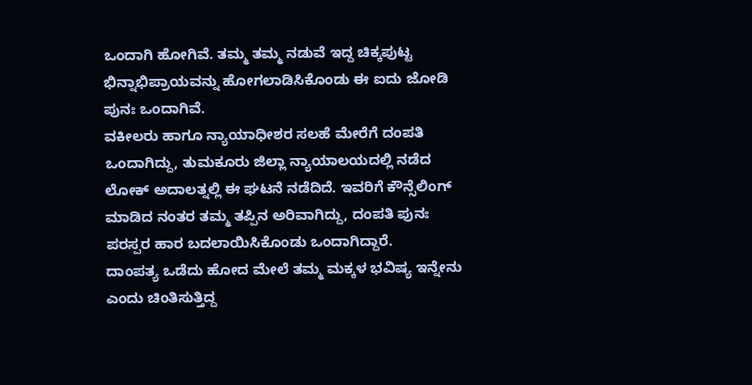ಒಂದಾಗಿ ಹೋಗಿವೆ. ತಮ್ಮ ತಮ್ಮ ನಡುವೆ ಇದ್ದ ಚಿಕ್ಕಪುಟ್ಟ ಭಿನ್ನಾಭಿಪ್ರಾಯವನ್ನು ಹೋಗಲಾಡಿಸಿಕೊಂಡು ಈ ಐದು ಜೋಡಿ ಪುನಃ ಒಂದಾಗಿವೆ.
ವಕೀಲರು ಹಾಗೂ ನ್ಯಾಯಾಧೀಶರ ಸಲಹೆ ಮೇರೆಗೆ ದಂಪತಿ ಒಂದಾಗಿದ್ದು, ತುಮಕೂರು ಜಿಲ್ಲಾ ನ್ಯಾಯಾಲಯದಲ್ಲಿ ನಡೆದ ಲೋಕ್ ಅದಾಲತ್ನಲ್ಲಿ ಈ ಘಟನೆ ನಡೆದಿದೆ. ಇವರಿಗೆ ಕೌನ್ಸೆಲಿಂಗ್ ಮಾಡಿದ ನಂತರ ತಮ್ಮ ತಪ್ಪಿನ ಅರಿವಾಗಿದ್ದು, ದಂಪತಿ ಪುನಃ ಪರಸ್ಪರ ಹಾರ ಬದಲಾಯಿಸಿಕೊಂಡು ಒಂದಾಗಿದ್ದಾರೆ.
ದಾಂಪತ್ಯ ಒಡೆದು ಹೋದ ಮೇಲೆ ತಮ್ಮ ಮಕ್ಕಳ ಭವಿಷ್ಯ ಇನ್ನೇನು ಎಂದು ಚಿಂತಿಸುತ್ತಿದ್ದ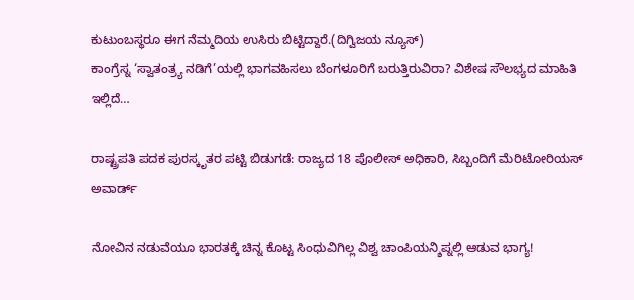ಕುಟುಂಬಸ್ಥರೂ ಈಗ ನೆಮ್ಮದಿಯ ಉಸಿರು ಬಿಟ್ಟಿದ್ದಾರೆ.(ದಿಗ್ವಿಜಯ ನ್ಯೂಸ್)
ಕಾಂಗ್ರೆಸ್ನ ‘ಸ್ವಾತಂತ್ರ್ಯ ನಡಿಗೆ’ಯಲ್ಲಿ ಭಾಗವಹಿಸಲು ಬೆಂಗಳೂರಿಗೆ ಬರುತ್ತಿರುವಿರಾ? ವಿಶೇಷ ಸೌಲಭ್ಯದ ಮಾಹಿತಿ ಇಲ್ಲಿದೆ…

ರಾಷ್ಟ್ರಪತಿ ಪದಕ ಪುರಸ್ಕೃತರ ಪಟ್ಟಿ ಬಿಡುಗಡೆ: ರಾಜ್ಯದ 18 ಪೊಲೀಸ್ ಅಧಿಕಾರಿ, ಸಿಬ್ಬಂದಿಗೆ ಮೆರಿಟೋರಿಯಸ್ ಅವಾರ್ಡ್

ನೋವಿನ ನಡುವೆಯೂ ಭಾರತಕ್ಕೆ ಚಿನ್ನ ಕೊಟ್ಟ ಸಿಂಧುವಿಗಿಲ್ಲ ವಿಶ್ವ ಚಾಂಪಿಯನ್ಶಿಪ್ನಲ್ಲಿ ಆಡುವ ಭಾಗ್ಯ!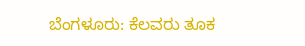ಬೆಂಗಳೂರು: ಕೆಲವರು ತೂಕ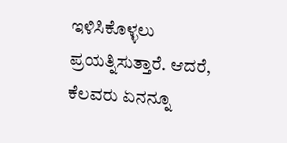ಇಳಿಸಿಕೊಳ್ಳಲು ಪ್ರಯತ್ನಿಸುತ್ತಾರೆ. ಆದರೆ, ಕೆಲವರು ಏನನ್ನೂ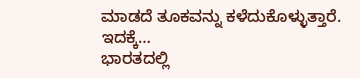ಮಾಡದೆ ತೂಕವನ್ನು ಕಳೆದುಕೊಳ್ಳುತ್ತಾರೆ. ಇದಕ್ಕೆ…
ಭಾರತದಲ್ಲಿ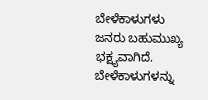ಬೇಳೆಕಾಳುಗಳು ಜನರು ಬಹುಮುಖ್ಯ ಭಕ್ಷ್ಯವಾಗಿದೆ. ಬೇಳೆಕಾಳುಗಳನ್ನು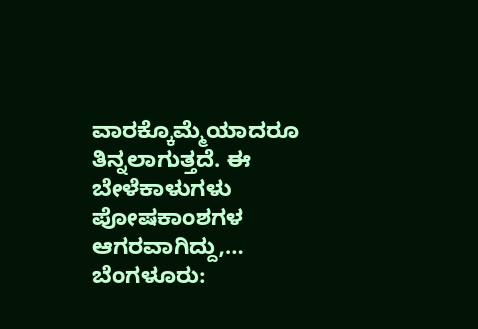ವಾರಕ್ಕೊಮ್ಮೆಯಾದರೂ ತಿನ್ನಲಾಗುತ್ತದೆ. ಈ ಬೇಳೆಕಾಳುಗಳು ಪೋಷಕಾಂಶಗಳ ಆಗರವಾಗಿದ್ದು,…
ಬೆಂಗಳೂರು: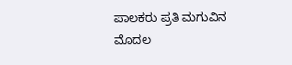ಪಾಲಕರು ಪ್ರತಿ ಮಗುವಿನ ಮೊದಲ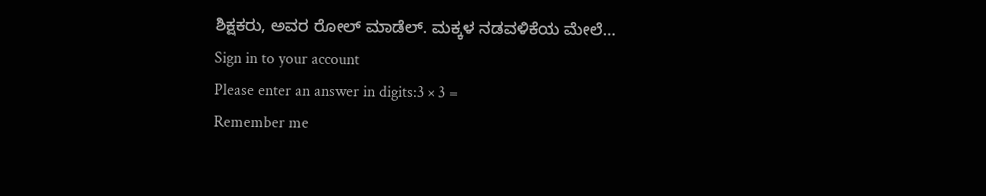ಶಿಕ್ಷಕರು, ಅವರ ರೋಲ್ ಮಾಡೆಲ್. ಮಕ್ಕಳ ನಡವಳಿಕೆಯ ಮೇಲೆ…
Sign in to your account
Please enter an answer in digits:3 × 3 =
Remember me